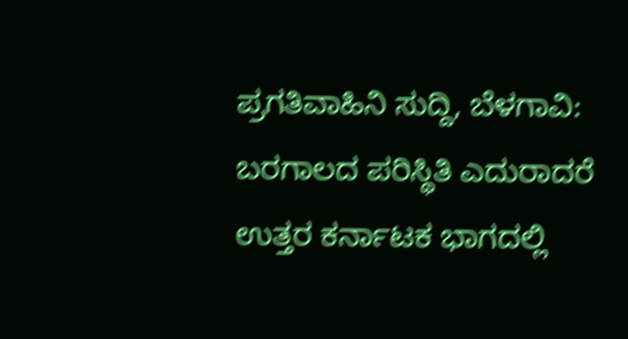ಪ್ರಗತಿವಾಹಿನಿ ಸುದ್ದಿ, ಬೆಳಗಾವಿ: ಬರಗಾಲದ ಪರಿಸ್ಥಿತಿ ಎದುರಾದರೆ ಉತ್ತರ ಕರ್ನಾಟಕ ಭಾಗದಲ್ಲಿ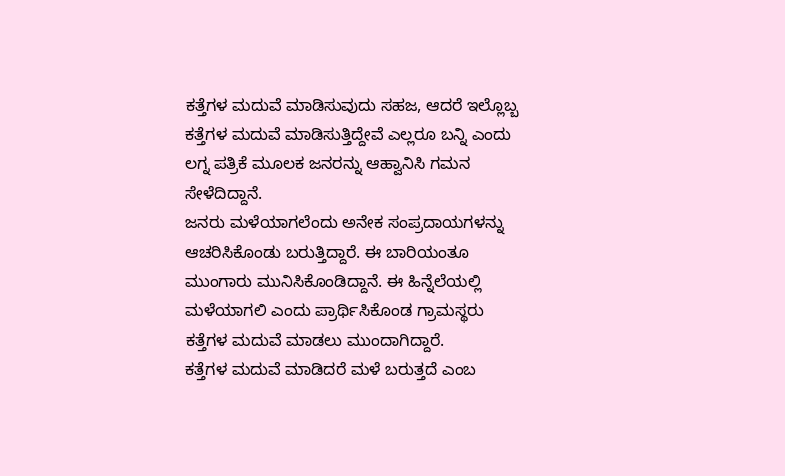ಕತ್ತೆಗಳ ಮದುವೆ ಮಾಡಿಸುವುದು ಸಹಜ, ಆದರೆ ಇಲ್ಲೊಬ್ಬ ಕತ್ತೆಗಳ ಮದುವೆ ಮಾಡಿಸುತ್ತಿದ್ದೇವೆ ಎಲ್ಲರೂ ಬನ್ನಿ ಎಂದು ಲಗ್ನ ಪತ್ರಿಕೆ ಮೂಲಕ ಜನರನ್ನು ಆಹ್ವಾನಿಸಿ ಗಮನ ಸೇಳೆದಿದ್ದಾನೆ.
ಜನರು ಮಳೆಯಾಗಲೆಂದು ಅನೇಕ ಸಂಪ್ರದಾಯಗಳನ್ನು ಆಚರಿಸಿಕೊಂಡು ಬರುತ್ತಿದ್ದಾರೆ. ಈ ಬಾರಿಯಂತೂ ಮುಂಗಾರು ಮುನಿಸಿಕೊಂಡಿದ್ದಾನೆ. ಈ ಹಿನ್ನೆಲೆಯಲ್ಲಿ ಮಳೆಯಾಗಲಿ ಎಂದು ಪ್ರಾರ್ಥಿಸಿಕೊಂಡ ಗ್ರಾಮಸ್ಥರು ಕತ್ತೆಗಳ ಮದುವೆ ಮಾಡಲು ಮುಂದಾಗಿದ್ದಾರೆ.
ಕತ್ತೆಗಳ ಮದುವೆ ಮಾಡಿದರೆ ಮಳೆ ಬರುತ್ತದೆ ಎಂಬ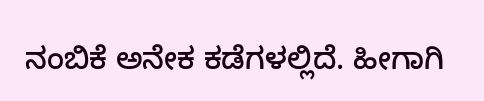ನಂಬಿಕೆ ಅನೇಕ ಕಡೆಗಳಲ್ಲಿದೆ. ಹೀಗಾಗಿ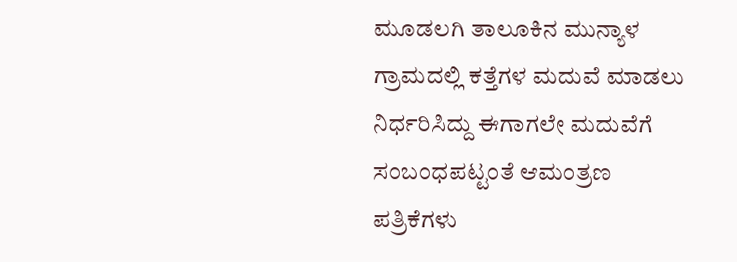ಮೂಡಲಗಿ ತಾಲೂಕಿನ ಮುನ್ಯಾಳ ಗ್ರಾಮದಲ್ಲಿ ಕತ್ತೆಗಳ ಮದುವೆ ಮಾಡಲು ನಿರ್ಧರಿಸಿದ್ದು ಈಗಾಗಲೇ ಮದುವೆಗೆ ಸಂಬಂಧಪಟ್ಟಂತೆ ಆಮಂತ್ರಣ ಪತ್ರಿಕೆಗಳು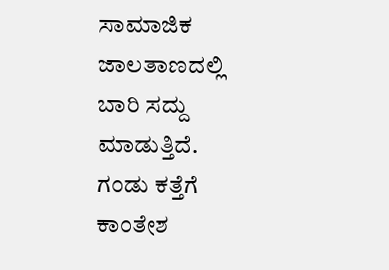ಸಾಮಾಜಿಕ ಜಾಲತಾಣದಲ್ಲಿ ಬಾರಿ ಸದ್ದು ಮಾಡುತ್ತಿದೆ.
ಗಂಡು ಕತ್ತೆಗೆ ಕಾಂತೇಶ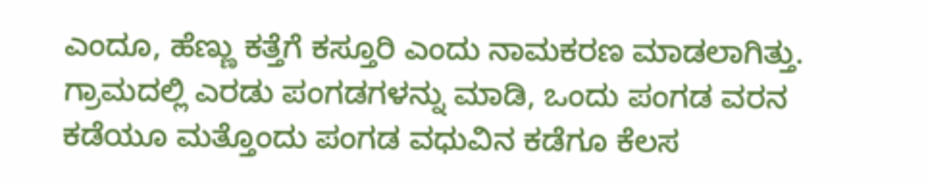ಎಂದೂ, ಹೆಣ್ಣು ಕತ್ತೆಗೆ ಕಸ್ತೂರಿ ಎಂದು ನಾಮಕರಣ ಮಾಡಲಾಗಿತ್ತು. ಗ್ರಾಮದಲ್ಲಿ ಎರಡು ಪಂಗಡಗಳನ್ನು ಮಾಡಿ, ಒಂದು ಪಂಗಡ ವರನ ಕಡೆಯೂ ಮತ್ತೊಂದು ಪಂಗಡ ವಧುವಿನ ಕಡೆಗೂ ಕೆಲಸ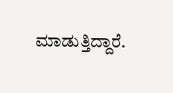ಮಾಡುತ್ತಿದ್ದಾರೆ.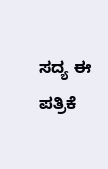ಸದ್ಯ ಈ ಪತ್ರಿಕೆ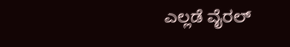ಎಲ್ಲಡೆ ವೈರಲ್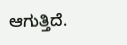ಆಗುತ್ತಿದೆ.